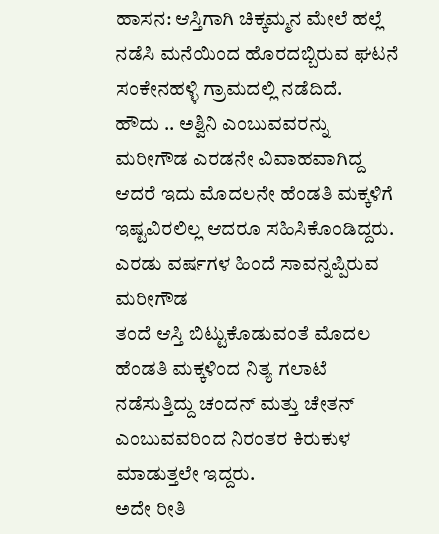ಹಾಸನ: ಆಸ್ತಿಗಾಗಿ ಚಿಕ್ಕಮ್ಮನ ಮೇಲೆ ಹಲ್ಲೆ ನಡೆಸಿ ಮನೆಯಿಂದ ಹೊರದಬ್ಬಿರುವ ಘಟನೆ ಸಂಕೇನಹಳ್ಳಿ ಗ್ರಾಮದಲ್ಲಿ ನಡೆದಿದೆ.
ಹೌದು .. ಅಶ್ವಿನಿ ಎಂಬುವವರನ್ನು ಮರೀಗೌಡ ಎರಡನೇ ವಿವಾಹವಾಗಿದ್ದ ಆದರೆ ಇದು ಮೊದಲನೇ ಹೆಂಡತಿ ಮಕ್ಕಳಿಗೆ ಇಷ್ಟವಿರಲಿಲ್ಲ ಆದರೂ ಸಹಿಸಿಕೊಂಡಿದ್ದರು. ಎರಡು ವರ್ಷಗಳ ಹಿಂದೆ ಸಾವನ್ನಪ್ಪಿರುವ ಮರೀಗೌಡ
ತಂದೆ ಆಸ್ತಿ ಬಿಟ್ಟುಕೊಡುವಂತೆ ಮೊದಲ ಹೆಂಡತಿ ಮಕ್ಕಳಿಂದ ನಿತ್ಯ ಗಲಾಟೆ ನಡೆಸುತ್ತಿದ್ದು ಚಂದನ್ ಮತ್ತು ಚೇತನ್ ಎಂಬುವವರಿಂದ ನಿರಂತರ ಕಿರುಕುಳ ಮಾಡುತ್ತಲೇ ಇದ್ದರು.
ಅದೇ ರೀತಿ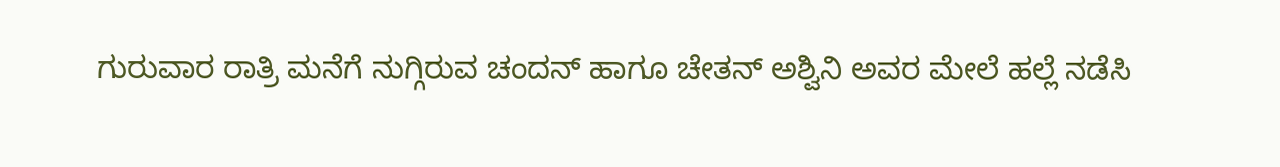ಗುರುವಾರ ರಾತ್ರಿ ಮನೆಗೆ ನುಗ್ಗಿರುವ ಚಂದನ್ ಹಾಗೂ ಚೇತನ್ ಅಶ್ವಿನಿ ಅವರ ಮೇಲೆ ಹಲ್ಲೆ ನಡೆಸಿ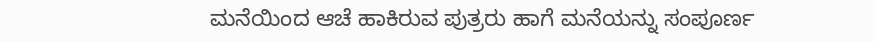ಮನೆಯಿಂದ ಆಚೆ ಹಾಕಿರುವ ಪುತ್ರರು ಹಾಗೆ ಮನೆಯನ್ನು ಸಂಪೂರ್ಣ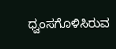ಧ್ವಂಸಗೊಳಿಸಿರುವ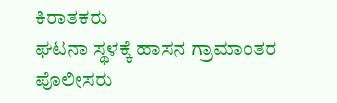ಕಿರಾತಕರು
ಘಟನಾ ಸ್ಥಳಕ್ಕೆ ಹಾಸನ ಗ್ರಾಮಾಂತರ ಪೊಲೀಸರು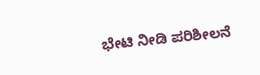ಭೇಟಿ ನೀಡಿ ಪರಿಶೀಲನೆ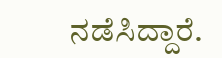ನಡೆಸಿದ್ದಾರೆ.